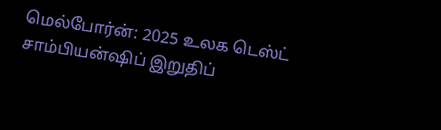மெல்போர்ன்: 2025 உலக டெஸ்ட் சாம்பியன்ஷிப் இறுதிப்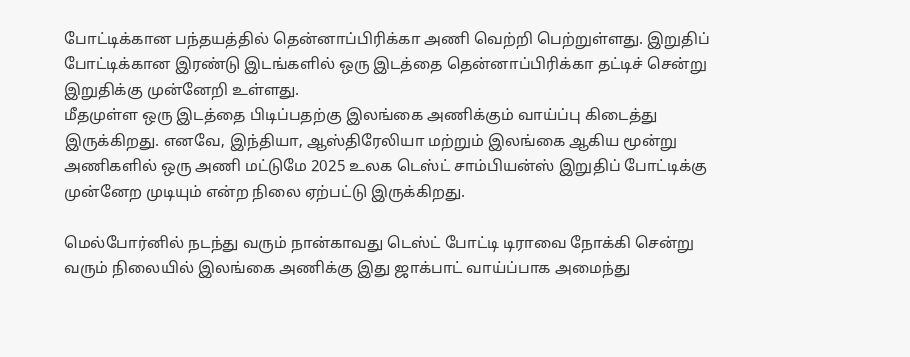போட்டிக்கான பந்தயத்தில் தென்னாப்பிரிக்கா அணி வெற்றி பெற்றுள்ளது. இறுதிப் போட்டிக்கான இரண்டு இடங்களில் ஒரு இடத்தை தென்னாப்பிரிக்கா தட்டிச் சென்று இறுதிக்கு முன்னேறி உள்ளது.
மீதமுள்ள ஒரு இடத்தை பிடிப்பதற்கு இலங்கை அணிக்கும் வாய்ப்பு கிடைத்து இருக்கிறது. எனவே, இந்தியா, ஆஸ்திரேலியா மற்றும் இலங்கை ஆகிய மூன்று அணிகளில் ஒரு அணி மட்டுமே 2025 உலக டெஸ்ட் சாம்பியன்ஸ் இறுதிப் போட்டிக்கு முன்னேற முடியும் என்ற நிலை ஏற்பட்டு இருக்கிறது.

மெல்போர்னில் நடந்து வரும் நான்காவது டெஸ்ட் போட்டி டிராவை நோக்கி சென்று வரும் நிலையில் இலங்கை அணிக்கு இது ஜாக்பாட் வாய்ப்பாக அமைந்து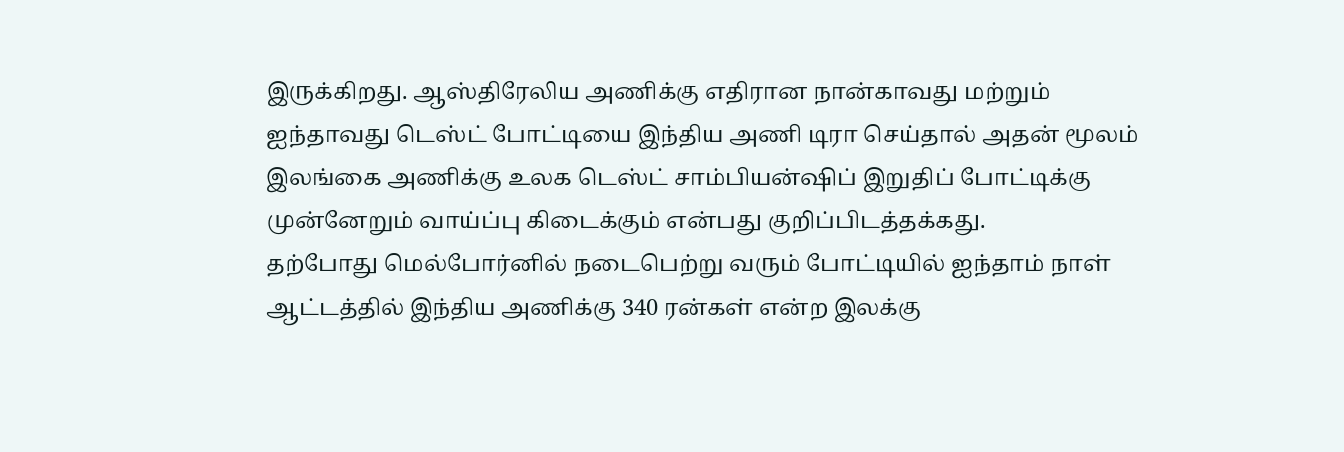இருக்கிறது. ஆஸ்திரேலிய அணிக்கு எதிரான நான்காவது மற்றும் ஐந்தாவது டெஸ்ட் போட்டியை இந்திய அணி டிரா செய்தால் அதன் மூலம் இலங்கை அணிக்கு உலக டெஸ்ட் சாம்பியன்ஷிப் இறுதிப் போட்டிக்கு முன்னேறும் வாய்ப்பு கிடைக்கும் என்பது குறிப்பிடத்தக்கது.
தற்போது மெல்போர்னில் நடைபெற்று வரும் போட்டியில் ஐந்தாம் நாள் ஆட்டத்தில் இந்திய அணிக்கு 340 ரன்கள் என்ற இலக்கு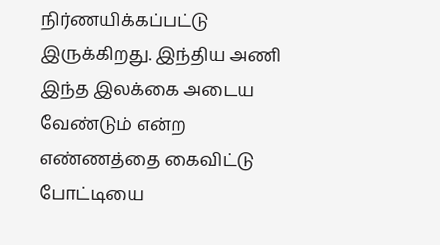நிர்ணயிக்கப்பட்டு இருக்கிறது. இந்திய அணி இந்த இலக்கை அடைய வேண்டும் என்ற எண்ணத்தை கைவிட்டு போட்டியை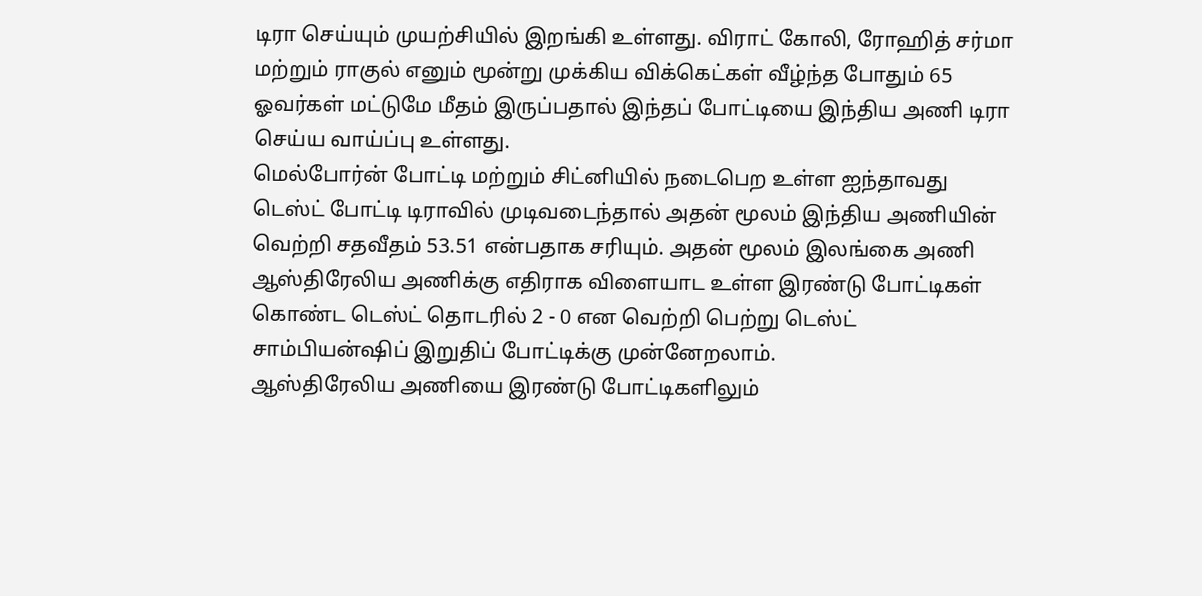டிரா செய்யும் முயற்சியில் இறங்கி உள்ளது. விராட் கோலி, ரோஹித் சர்மா மற்றும் ராகுல் எனும் மூன்று முக்கிய விக்கெட்கள் வீழ்ந்த போதும் 65 ஓவர்கள் மட்டுமே மீதம் இருப்பதால் இந்தப் போட்டியை இந்திய அணி டிரா செய்ய வாய்ப்பு உள்ளது.
மெல்போர்ன் போட்டி மற்றும் சிட்னியில் நடைபெற உள்ள ஐந்தாவது டெஸ்ட் போட்டி டிராவில் முடிவடைந்தால் அதன் மூலம் இந்திய அணியின் வெற்றி சதவீதம் 53.51 என்பதாக சரியும். அதன் மூலம் இலங்கை அணி ஆஸ்திரேலிய அணிக்கு எதிராக விளையாட உள்ள இரண்டு போட்டிகள் கொண்ட டெஸ்ட் தொடரில் 2 - 0 என வெற்றி பெற்று டெஸ்ட் சாம்பியன்ஷிப் இறுதிப் போட்டிக்கு முன்னேறலாம்.
ஆஸ்திரேலிய அணியை இரண்டு போட்டிகளிலும்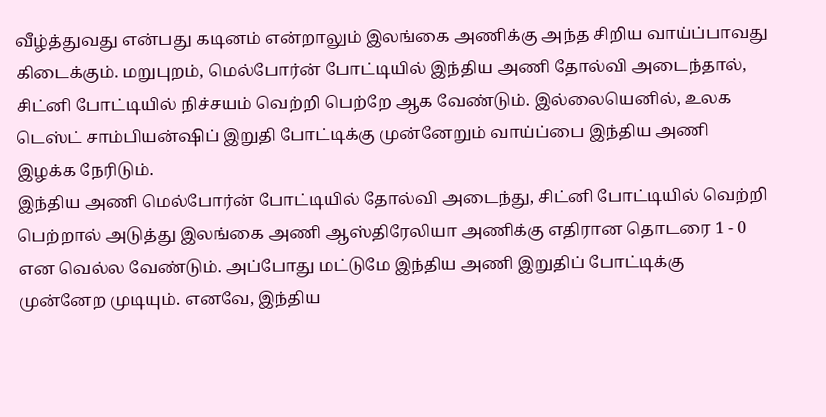வீழ்த்துவது என்பது கடினம் என்றாலும் இலங்கை அணிக்கு அந்த சிறிய வாய்ப்பாவது கிடைக்கும். மறுபுறம், மெல்போர்ன் போட்டியில் இந்திய அணி தோல்வி அடைந்தால், சிட்னி போட்டியில் நிச்சயம் வெற்றி பெற்றே ஆக வேண்டும். இல்லையெனில், உலக டெஸ்ட் சாம்பியன்ஷிப் இறுதி போட்டிக்கு முன்னேறும் வாய்ப்பை இந்திய அணி இழக்க நேரிடும்.
இந்திய அணி மெல்போர்ன் போட்டியில் தோல்வி அடைந்து, சிட்னி போட்டியில் வெற்றி பெற்றால் அடுத்து இலங்கை அணி ஆஸ்திரேலியா அணிக்கு எதிரான தொடரை 1 - 0 என வெல்ல வேண்டும். அப்போது மட்டுமே இந்திய அணி இறுதிப் போட்டிக்கு முன்னேற முடியும். எனவே, இந்திய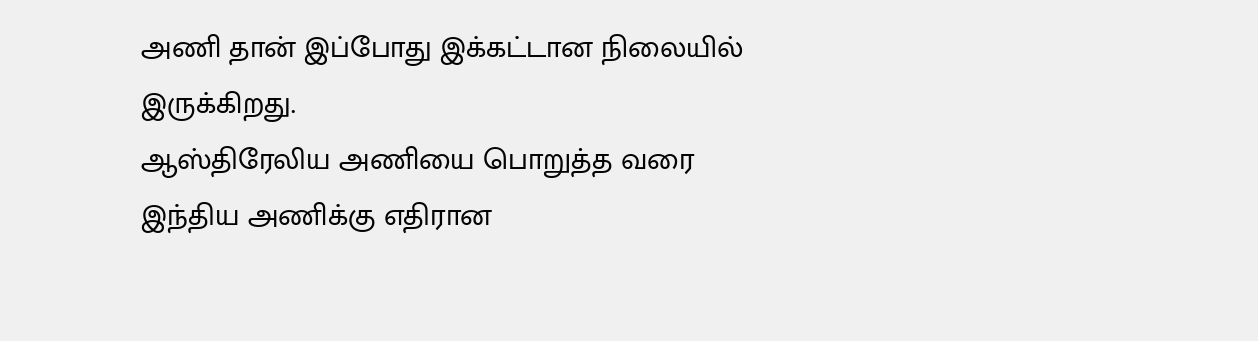அணி தான் இப்போது இக்கட்டான நிலையில் இருக்கிறது.
ஆஸ்திரேலிய அணியை பொறுத்த வரை இந்திய அணிக்கு எதிரான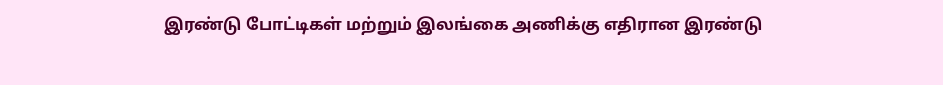இரண்டு போட்டிகள் மற்றும் இலங்கை அணிக்கு எதிரான இரண்டு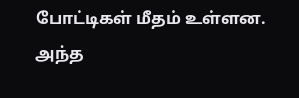போட்டிகள் மீதம் உள்ளன. அந்த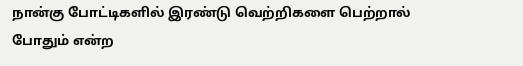நான்கு போட்டிகளில் இரண்டு வெற்றிகளை பெற்றால் போதும் என்ற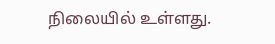நிலையில் உள்ளது.